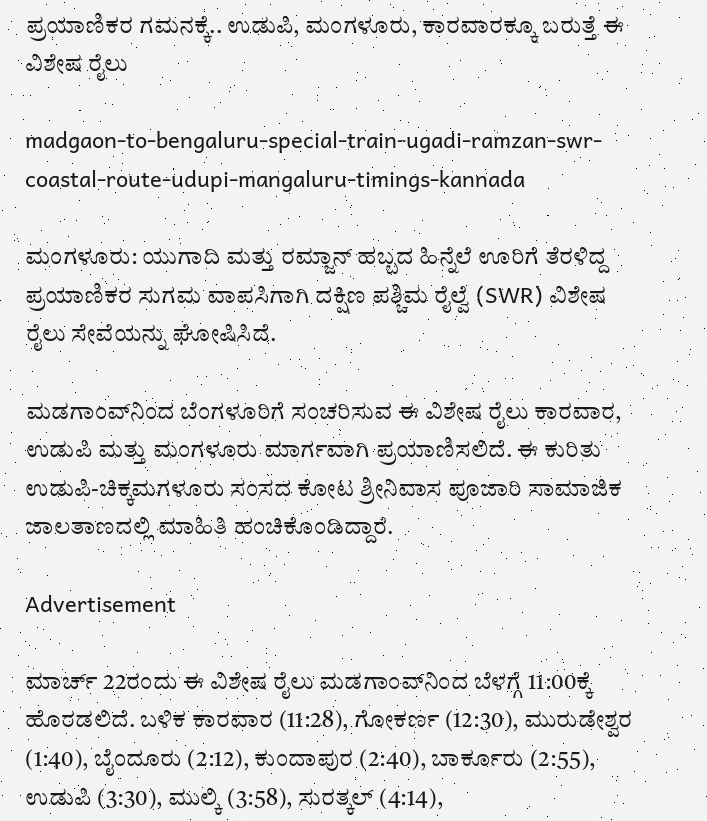ಪ್ರಯಾಣಿಕರ ಗಮನಕ್ಕೆ.. ಉಡುಪಿ, ಮಂಗಳೂರು, ಕಾರವಾರಕ್ಕೂ ಬರುತ್ತೆ ಈ ವಿಶೇಷ ರೈಲು

madgaon-to-bengaluru-special-train-ugadi-ramzan-swr-coastal-route-udupi-mangaluru-timings-kannada

ಮಂಗಳೂರು: ಯುಗಾದಿ ಮತ್ತು ರಮ್ಜಾನ್ ಹಬ್ಬದ ಹಿನ್ನೆಲೆ ಊರಿಗೆ ತೆರಳಿದ್ದ ಪ್ರಯಾಣಿಕರ ಸುಗಮ ವಾಪಸಿಗಾಗಿ ದಕ್ಷಿಣ ಪಶ್ಚಿಮ ರೈಲ್ವೆ (SWR) ವಿಶೇಷ ರೈಲು ಸೇವೆಯನ್ನು ಘೋಷಿಸಿದೆ.

ಮಡಗಾಂವ್‌ನಿಂದ ಬೆಂಗಳೂರಿಗೆ ಸಂಚರಿಸುವ ಈ ವಿಶೇಷ ರೈಲು ಕಾರವಾರ, ಉಡುಪಿ ಮತ್ತು ಮಂಗಳೂರು ಮಾರ್ಗವಾಗಿ ಪ್ರಯಾಣಿಸಲಿದೆ. ಈ ಕುರಿತು ಉಡುಪಿ-ಚಿಕ್ಕಮಗಳೂರು ಸಂಸದ ಕೋಟ ಶ್ರೀನಿವಾಸ ಪೂಜಾರಿ ಸಾಮಾಜಿಕ ಜಾಲತಾಣದಲ್ಲಿ ಮಾಹಿತಿ ಹಂಚಿಕೊಂಡಿದ್ದಾರೆ.

Advertisement

ಮಾರ್ಚ್ 22ರಂದು ಈ ವಿಶೇಷ ರೈಲು ಮಡಗಾಂವ್‌ನಿಂದ ಬೆಳಗ್ಗೆ 11:00ಕ್ಕೆ ಹೊರಡಲಿದೆ. ಬಳಿಕ ಕಾರವಾರ (11:28), ಗೋಕರ್ಣ (12:30), ಮುರುಡೇಶ್ವರ (1:40), ಬೈಂದೂರು (2:12), ಕುಂದಾಪುರ (2:40), ಬಾರ್ಕೂರು (2:55), ಉಡುಪಿ (3:30), ಮುಲ್ಕಿ (3:58), ಸುರತ್ಕಲ್ (4:14),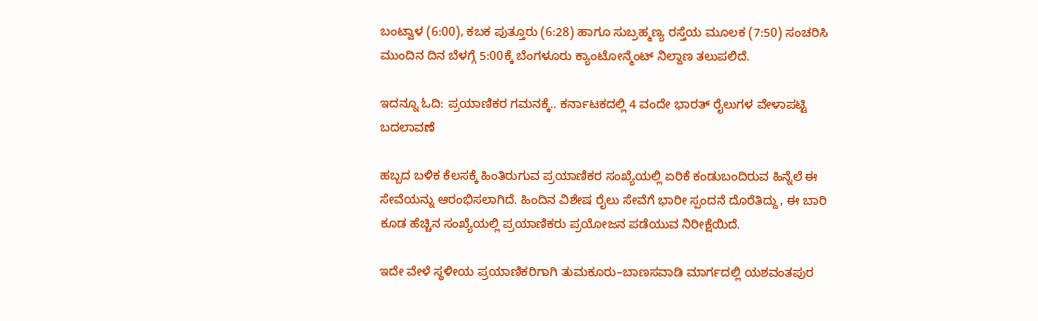ಬಂಟ್ವಾಳ (6:00), ಕಬಕ ಪುತ್ತೂರು (6:28) ಹಾಗೂ ಸುಬ್ರಹ್ಮಣ್ಯ ರಸ್ತೆಯ ಮೂಲಕ (7:50) ಸಂಚರಿಸಿ ಮುಂದಿನ ದಿನ ಬೆಳಗ್ಗೆ 5:00ಕ್ಕೆ ಬೆಂಗಳೂರು ಕ್ಯಾಂಟೋನ್ಮೆಂಟ್ ನಿಲ್ದಾಣ ತಲುಪಲಿದೆ.

ಇದನ್ನೂ ಓದಿ: ಪ್ರಯಾಣಿಕರ ಗಮನಕ್ಕೆ.. ಕರ್ನಾಟಕದಲ್ಲಿ 4 ವಂದೇ ಭಾರತ್ ರೈಲುಗಳ ವೇಳಾಪಟ್ಟಿ ಬದಲಾವಣೆ

ಹಬ್ಬದ ಬಳಿಕ ಕೆಲಸಕ್ಕೆ ಹಿಂತಿರುಗುವ ಪ್ರಯಾಣಿಕರ ಸಂಖ್ಯೆಯಲ್ಲಿ ಏರಿಕೆ ಕಂಡುಬಂದಿರುವ ಹಿನ್ನೆಲೆ ಈ ಸೇವೆಯನ್ನು ಆರಂಭಿಸಲಾಗಿದೆ. ಹಿಂದಿನ ವಿಶೇಷ ರೈಲು ಸೇವೆಗೆ ಭಾರೀ ಸ್ಪಂದನೆ ದೊರೆತಿದ್ದು, ಈ ಬಾರಿ ಕೂಡ ಹೆಚ್ಚಿನ ಸಂಖ್ಯೆಯಲ್ಲಿ ಪ್ರಯಾಣಿಕರು ಪ್ರಯೋಜನ ಪಡೆಯುವ ನಿರೀಕ್ಷೆಯಿದೆ.

ಇದೇ ವೇಳೆ ಸ್ಥಳೀಯ ಪ್ರಯಾಣಿಕರಿಗಾಗಿ ತುಮಕೂರು–ಬಾಣಸವಾಡಿ ಮಾರ್ಗದಲ್ಲಿ ಯಶವಂತಪುರ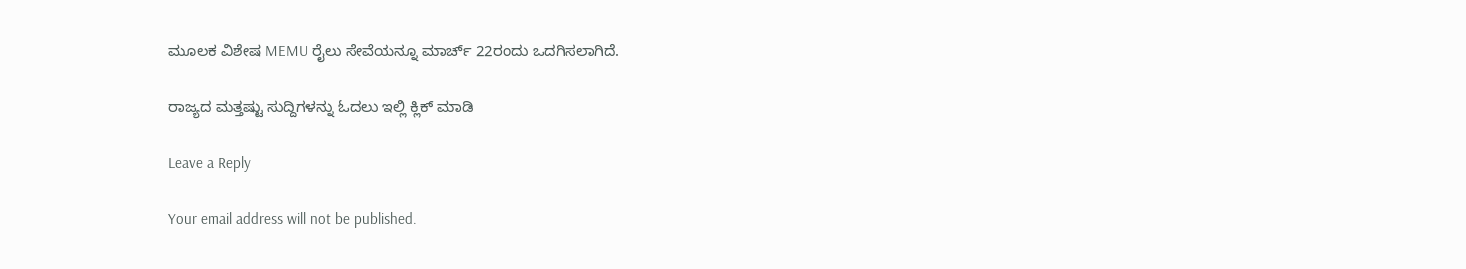ಮೂಲಕ ವಿಶೇಷ MEMU ರೈಲು ಸೇವೆಯನ್ನೂ ಮಾರ್ಚ್ 22ರಂದು ಒದಗಿಸಲಾಗಿದೆ.

ರಾಜ್ಯದ ಮತ್ತಷ್ಟು ಸುದ್ದಿಗಳನ್ನು ಓದಲು ಇಲ್ಲಿ ಕ್ಲಿಕ್‌ ಮಾಡಿ

Leave a Reply

Your email address will not be published.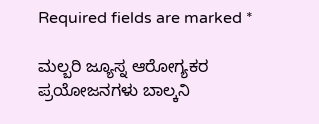Required fields are marked *

ಮಲ್ಬರಿ ಜ್ಯೂಸ್ನ ಆರೋಗ್ಯಕರ ಪ್ರಯೋಜನಗಳು ಬಾಲ್ಕನಿ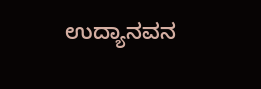ಉದ್ಯಾನವನ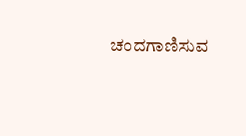ಚಂದಗಾಣಿಸುವ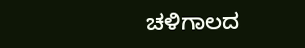ಚಳಿಗಾಲದ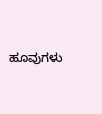ಹೂವುಗಳು